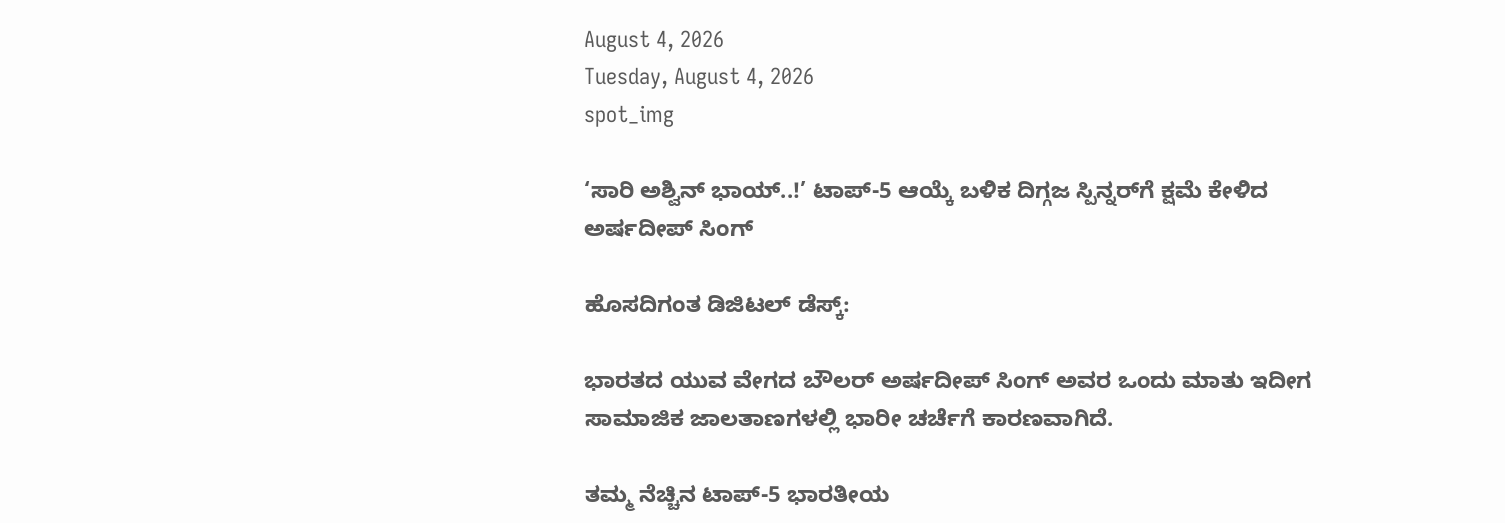August 4, 2026
Tuesday, August 4, 2026
spot_img

‘ಸಾರಿ ಅಶ್ವಿನ್ ಭಾಯ್..!’ ಟಾಪ್-5 ಆಯ್ಕೆ ಬಳಿಕ ದಿಗ್ಗಜ ಸ್ಪಿನ್ನರ್‌ಗೆ ಕ್ಷಮೆ ಕೇಳಿದ ಅರ್ಷದೀಪ್ ಸಿಂಗ್

ಹೊಸದಿಗಂತ ಡಿಜಿಟಲ್ ಡೆಸ್ಕ್:

ಭಾರತದ ಯುವ ವೇಗದ ಬೌಲರ್ ಅರ್ಷದೀಪ್ ಸಿಂಗ್ ಅವರ ಒಂದು ಮಾತು ಇದೀಗ ಸಾಮಾಜಿಕ ಜಾಲತಾಣಗಳಲ್ಲಿ ಭಾರೀ ಚರ್ಚೆಗೆ ಕಾರಣವಾಗಿದೆ.

ತಮ್ಮ ನೆಚ್ಚಿನ ಟಾಪ್-5 ಭಾರತೀಯ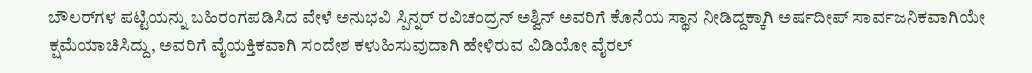ಬೌಲರ್‌ಗಳ ಪಟ್ಟಿಯನ್ನು ಬಹಿರಂಗಪಡಿಸಿದ ವೇಳೆ ಅನುಭವಿ ಸ್ಪಿನ್ನರ್ ರವಿಚಂದ್ರನ್ ಅಶ್ವಿನ್ ಅವರಿಗೆ ಕೊನೆಯ ಸ್ಥಾನ ನೀಡಿದ್ದಕ್ಕಾಗಿ ಅರ್ಷದೀಪ್ ಸಾರ್ವಜನಿಕವಾಗಿಯೇ ಕ್ಷಮೆಯಾಚಿಸಿದ್ದು, ಅವರಿಗೆ ವೈಯಕ್ತಿಕವಾಗಿ ಸಂದೇಶ ಕಳುಹಿಸುವುದಾಗಿ ಹೇಳಿರುವ ವಿಡಿಯೋ ವೈರಲ್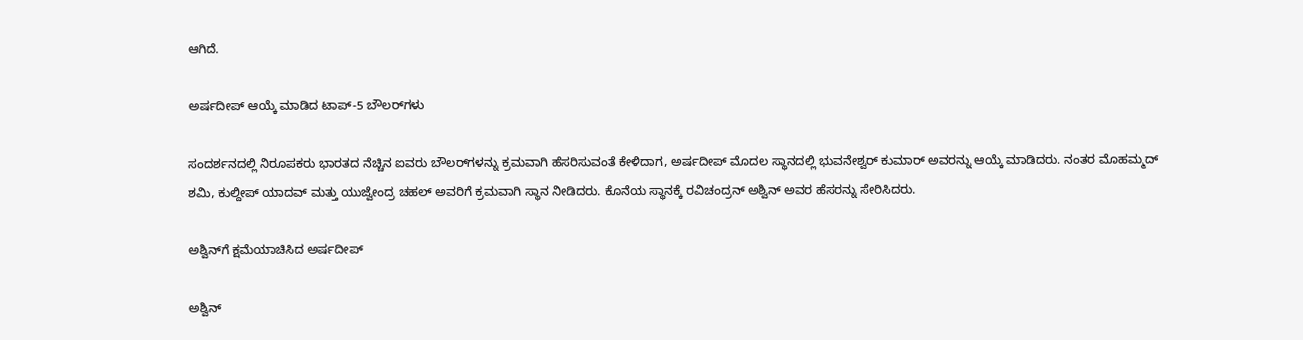ಆಗಿದೆ.

ಅರ್ಷದೀಪ್ ಆಯ್ಕೆ ಮಾಡಿದ ಟಾಪ್-5 ಬೌಲರ್‌ಗಳು

ಸಂದರ್ಶನದಲ್ಲಿ ನಿರೂಪಕರು ಭಾರತದ ನೆಚ್ಚಿನ ಐವರು ಬೌಲರ್‌ಗಳನ್ನು ಕ್ರಮವಾಗಿ ಹೆಸರಿಸುವಂತೆ ಕೇಳಿದಾಗ, ಅರ್ಷದೀಪ್ ಮೊದಲ ಸ್ಥಾನದಲ್ಲಿ ಭುವನೇಶ್ವರ್ ಕುಮಾರ್ ಅವರನ್ನು ಆಯ್ಕೆ ಮಾಡಿದರು. ನಂತರ ಮೊಹಮ್ಮದ್ ಶಮಿ, ಕುಲ್ದೀಪ್ ಯಾದವ್ ಮತ್ತು ಯುಜ್ವೇಂದ್ರ ಚಹಲ್ ಅವರಿಗೆ ಕ್ರಮವಾಗಿ ಸ್ಥಾನ ನೀಡಿದರು. ಕೊನೆಯ ಸ್ಥಾನಕ್ಕೆ ರವಿಚಂದ್ರನ್ ಅಶ್ವಿನ್ ಅವರ ಹೆಸರನ್ನು ಸೇರಿಸಿದರು.

ಅಶ್ವಿನ್‌ಗೆ ಕ್ಷಮೆಯಾಚಿಸಿದ ಅರ್ಷದೀಪ್

ಅಶ್ವಿನ್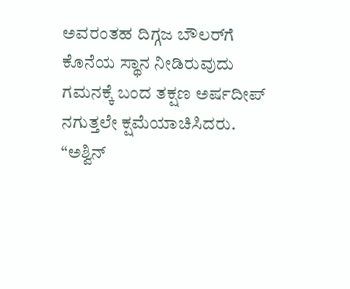ಅವರಂತಹ ದಿಗ್ಗಜ ಬೌಲರ್‌ಗೆ ಕೊನೆಯ ಸ್ಥಾನ ನೀಡಿರುವುದು ಗಮನಕ್ಕೆ ಬಂದ ತಕ್ಷಣ ಅರ್ಷದೀಪ್ ನಗುತ್ತಲೇ ಕ್ಷಮೆಯಾಚಿಸಿದರು. “ಅಶ್ವಿನ್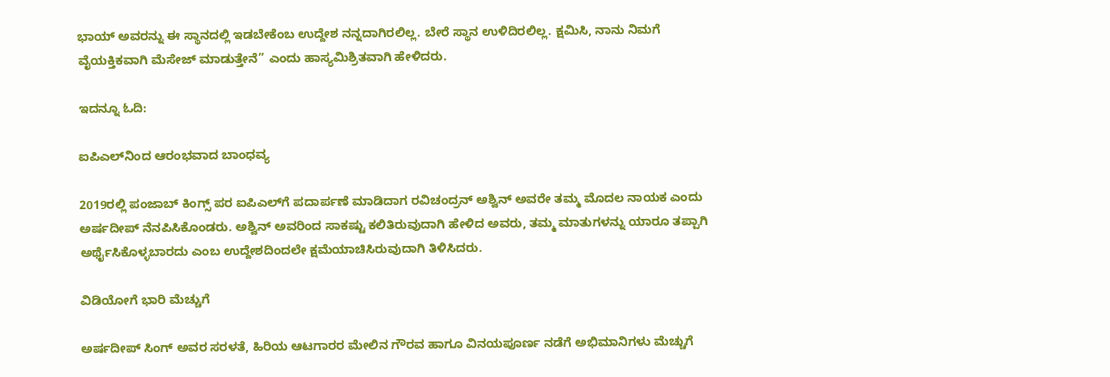ಭಾಯ್ ಅವರನ್ನು ಈ ಸ್ಥಾನದಲ್ಲಿ ಇಡಬೇಕೆಂಬ ಉದ್ದೇಶ ನನ್ನದಾಗಿರಲಿಲ್ಲ. ಬೇರೆ ಸ್ಥಾನ ಉಳಿದಿರಲಿಲ್ಲ. ಕ್ಷಮಿಸಿ, ನಾನು ನಿಮಗೆ ವೈಯಕ್ತಿಕವಾಗಿ ಮೆಸೇಜ್ ಮಾಡುತ್ತೇನೆ” ಎಂದು ಹಾಸ್ಯಮಿಶ್ರಿತವಾಗಿ ಹೇಳಿದರು.

ಇದನ್ನೂ ಓದಿ:

ಐಪಿಎಲ್‌ನಿಂದ ಆರಂಭವಾದ ಬಾಂಧವ್ಯ

2019ರಲ್ಲಿ ಪಂಜಾಬ್ ಕಿಂಗ್ಸ್ ಪರ ಐಪಿಎಲ್‌ಗೆ ಪದಾರ್ಪಣೆ ಮಾಡಿದಾಗ ರವಿಚಂದ್ರನ್ ಅಶ್ವಿನ್ ಅವರೇ ತಮ್ಮ ಮೊದಲ ನಾಯಕ ಎಂದು ಅರ್ಷದೀಪ್ ನೆನಪಿಸಿಕೊಂಡರು. ಅಶ್ವಿನ್ ಅವರಿಂದ ಸಾಕಷ್ಟು ಕಲಿತಿರುವುದಾಗಿ ಹೇಳಿದ ಅವರು, ತಮ್ಮ ಮಾತುಗಳನ್ನು ಯಾರೂ ತಪ್ಪಾಗಿ ಅರ್ಥೈಸಿಕೊಳ್ಳಬಾರದು ಎಂಬ ಉದ್ದೇಶದಿಂದಲೇ ಕ್ಷಮೆಯಾಚಿಸಿರುವುದಾಗಿ ತಿಳಿಸಿದರು.

ವಿಡಿಯೋಗೆ ಭಾರಿ ಮೆಚ್ಚುಗೆ

ಅರ್ಷದೀಪ್ ಸಿಂಗ್ ಅವರ ಸರಳತೆ, ಹಿರಿಯ ಆಟಗಾರರ ಮೇಲಿನ ಗೌರವ ಹಾಗೂ ವಿನಯಪೂರ್ಣ ನಡೆಗೆ ಅಭಿಮಾನಿಗಳು ಮೆಚ್ಚುಗೆ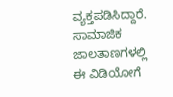ವ್ಯಕ್ತಪಡಿಸಿದ್ದಾರೆ. ಸಾಮಾಜಿಕ ಜಾಲತಾಣಗಳಲ್ಲಿ ಈ ವಿಡಿಯೋಗೆ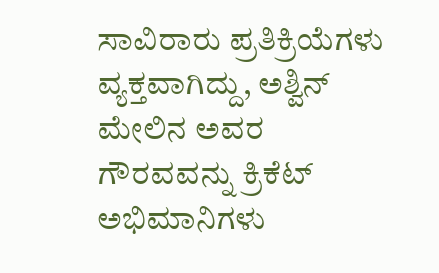ಸಾವಿರಾರು ಪ್ರತಿಕ್ರಿಯೆಗಳು ವ್ಯಕ್ತವಾಗಿದ್ದು, ಅಶ್ವಿನ್ ಮೇಲಿನ ಅವರ ಗೌರವವನ್ನು ಕ್ರಿಕೆಟ್ ಅಭಿಮಾನಿಗಳು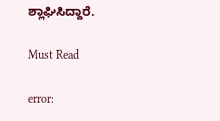ಶ್ಲಾಘಿಸಿದ್ದಾರೆ.

Must Read

error: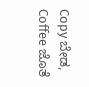Copy ಬೇಡ, Coffee ಜೊತೆ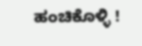ಹಂಚಿಕೊಳ್ಳಿ !